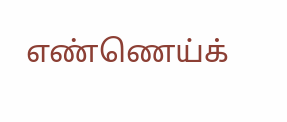எண்ணெய்க்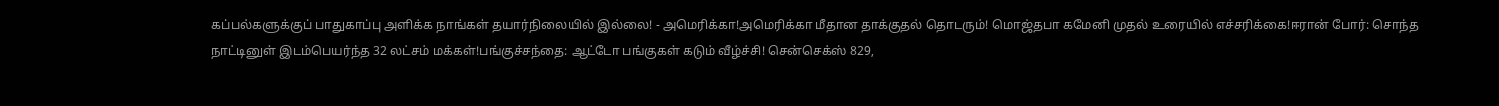கப்பல்களுக்குப் பாதுகாப்பு அளிக்க நாங்கள் தயார்நிலையில் இல்லை! - அமெரிக்கா!அமெரிக்கா மீதான தாக்குதல் தொடரும்! மொஜ்தபா கமேனி முதல் உரையில் எச்சரிக்கை!ஈரான் போர்: சொந்த நாட்டினுள் இடம்பெயர்ந்த 32 லட்சம் மக்கள்!பங்குச்சந்தை: ஆட்டோ பங்குகள் கடும் வீழ்ச்சி! சென்செக்ஸ் 829,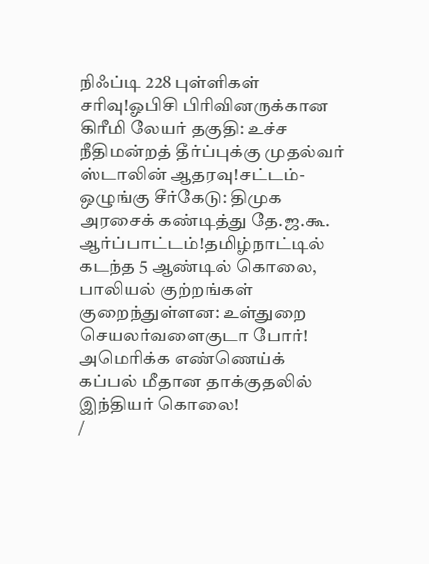நிஃப்டி 228 புள்ளிகள் சரிவு!ஓபிசி பிரிவினருக்கான கிரீமி லேயர் தகுதி: உச்ச நீதிமன்றத் தீர்ப்புக்கு முதல்வர் ஸ்டாலின் ஆதரவு!சட்டம்-ஒழுங்கு சீர்கேடு: திமுக அரசைக் கண்டித்து தே.ஜ.கூ. ஆர்ப்பாட்டம்!தமிழ்நாட்டில் கடந்த 5 ஆண்டில் கொலை, பாலியல் குற்றங்கள் குறைந்துள்ளன: உள்துறை செயலர்வளைகுடா போர்! அமெரிக்க எண்ணெய்க் கப்பல் மீதான தாக்குதலில் இந்தியர் கொலை!
/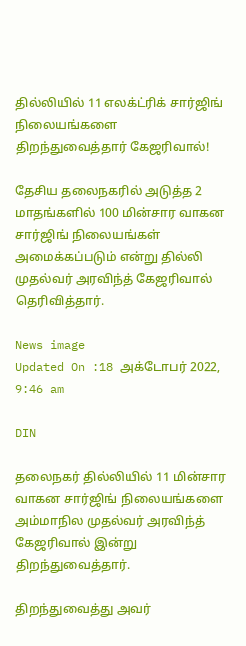தில்லியில் 11 எலக்ட்ரிக் சார்ஜிங் நிலையங்களை திறந்துவைத்தார் கேஜரிவால்!

தேசிய தலைநகரில் அடுத்த 2 மாதங்களில் 100 மின்சார வாகன சார்ஜிங் நிலையங்கள் அமைக்கப்படும் என்று தில்லி முதல்வர் அரவிந்த் கேஜரிவால் தெரிவித்தார்.

News image
Updated On :18 அக்டோபர் 2022, 9:46 am

DIN

தலைநகர் தில்லியில் 11 மின்சார வாகன சார்ஜிங் நிலையங்களை அம்மாநில முதல்வர் அரவிந்த் கேஜரிவால் இன்று திறந்துவைத்தார்.

திறந்துவைத்து அவர்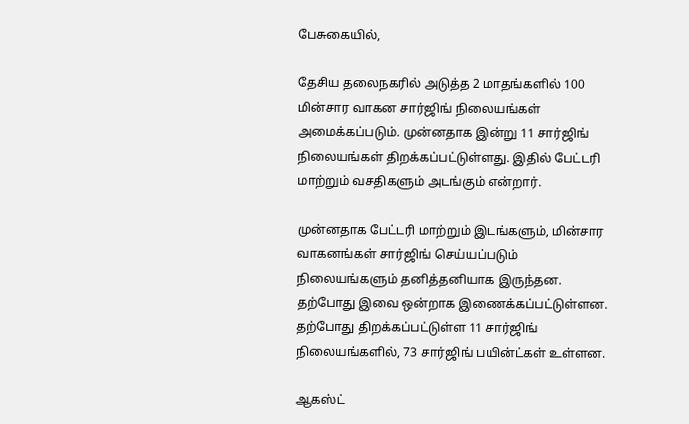பேசுகையில்,

தேசிய தலைநகரில் அடுத்த 2 மாதங்களில் 100 மின்சார வாகன சார்ஜிங் நிலையங்கள் அமைக்கப்படும். முன்னதாக இன்று 11 சார்ஜிங் நிலையங்கள் திறக்கப்பட்டுள்ளது. இதில் பேட்டரி மாற்றும் வசதிகளும் அடங்கும் என்றார்.

முன்னதாக பேட்டரி மாற்றும் இடங்களும், மின்சார வாகனங்கள் சார்ஜிங் செய்யப்படும் நிலையங்களும் தனித்தனியாக இருந்தன. தற்போது இவை ஒன்றாக இணைக்கப்பட்டுள்ளன. தற்போது திறக்கப்பட்டுள்ள 11 சார்ஜிங் நிலையங்களில், 73 சார்ஜிங் பயின்ட்கள் உள்ளன.

ஆகஸ்ட்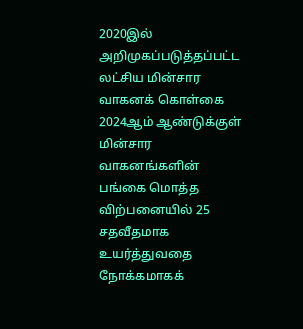2020இல் அறிமுகப்படுத்தப்பட்ட லட்சிய மின்சார வாகனக் கொள்கை 2024ஆம் ஆண்டுக்குள் மின்சார வாகனங்களின் பங்கை மொத்த விற்பனையில் 25 சதவீதமாக உயர்த்துவதை நோக்கமாகக்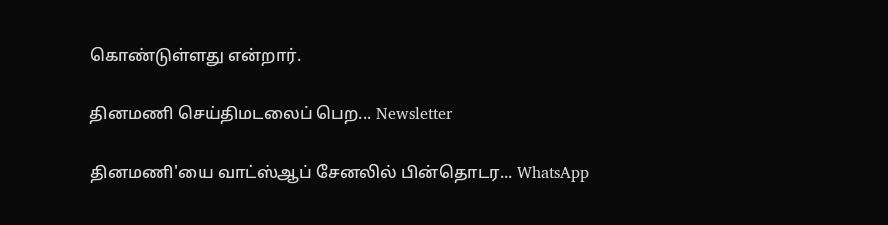கொண்டுள்ளது என்றார்.

தினமணி செய்திமடலைப் பெற... Newsletter

தினமணி'யை வாட்ஸ்ஆப் சேனலில் பின்தொடர... WhatsApp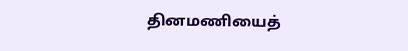தினமணியைத்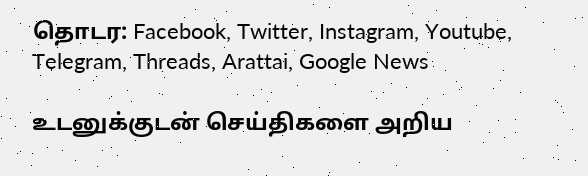தொடர: Facebook, Twitter, Instagram, Youtube, Telegram, Threads, Arattai, Google News

உடனுக்குடன் செய்திகளை அறிய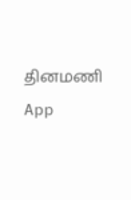தினமணி App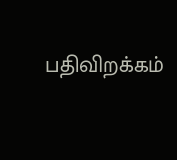பதிவிறக்கம்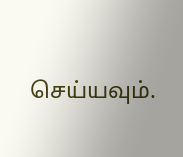செய்யவும்.